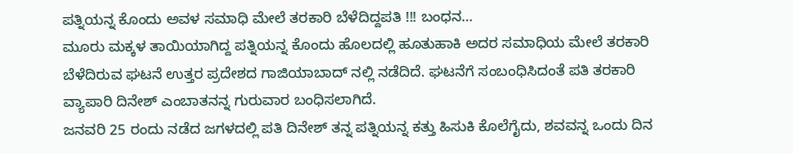ಪತ್ನಿಯನ್ನ ಕೊಂದು ಅವಳ ಸಮಾಧಿ ಮೇಲೆ ತರಕಾರಿ ಬೆಳೆದಿದ್ದಪತಿ !!! ಬಂಧನ…
ಮೂರು ಮಕ್ಕಳ ತಾಯಿಯಾಗಿದ್ದ ಪತ್ನಿಯನ್ನ ಕೊಂದು ಹೊಲದಲ್ಲಿ ಹೂತುಹಾಕಿ ಅದರ ಸಮಾಧಿಯ ಮೇಲೆ ತರಕಾರಿ ಬೆಳೆದಿರುವ ಘಟನೆ ಉತ್ತರ ಪ್ರದೇಶದ ಗಾಜಿಯಾಬಾದ್ ನಲ್ಲಿ ನಡೆದಿದೆ. ಘಟನೆಗೆ ಸಂಬಂಧಿಸಿದಂತೆ ಪತಿ ತರಕಾರಿ ವ್ಯಾಪಾರಿ ದಿನೇಶ್ ಎಂಬಾತನನ್ನ ಗುರುವಾರ ಬಂಧಿಸಲಾಗಿದೆ.
ಜನವರಿ 25 ರಂದು ನಡೆದ ಜಗಳದಲ್ಲಿ ಪತಿ ದಿನೇಶ್ ತನ್ನ ಪತ್ನಿಯನ್ನ ಕತ್ತು ಹಿಸುಕಿ ಕೊಲೆಗೈದು, ಶವವನ್ನ ಒಂದು ದಿನ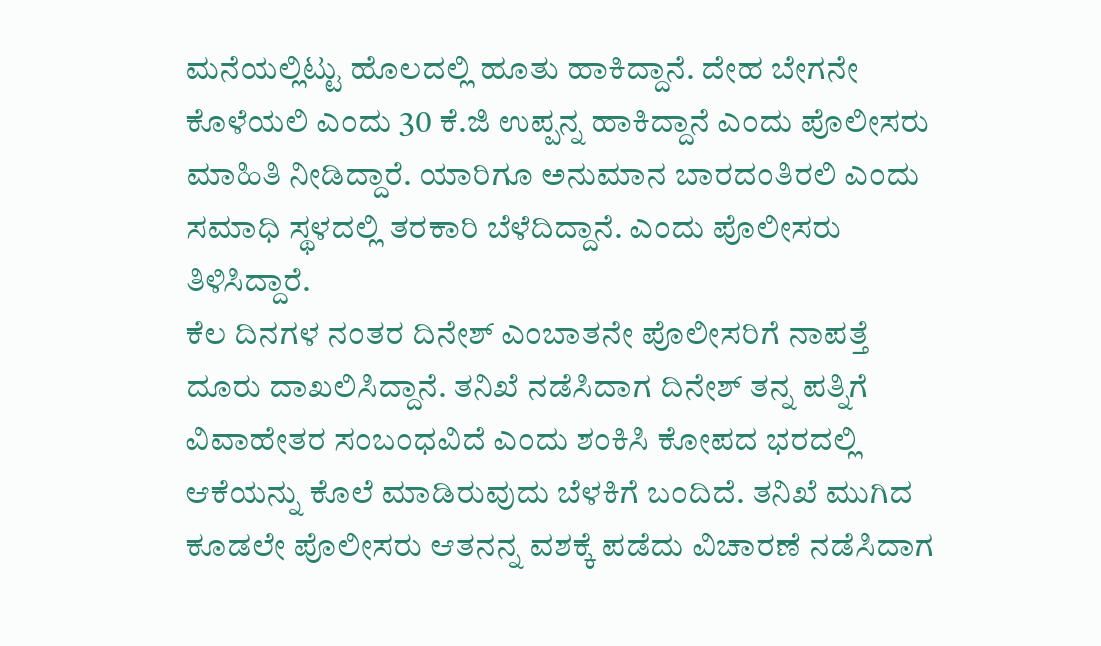ಮನೆಯಲ್ಲಿಟ್ಟು ಹೊಲದಲ್ಲಿ ಹೂತು ಹಾಕಿದ್ದಾನೆ. ದೇಹ ಬೇಗನೇ ಕೊಳೆಯಲಿ ಎಂದು 30 ಕೆ.ಜಿ ಉಪ್ಪನ್ನ ಹಾಕಿದ್ದಾನೆ ಎಂದು ಪೊಲೀಸರು ಮಾಹಿತಿ ನೀಡಿದ್ದಾರೆ. ಯಾರಿಗೂ ಅನುಮಾನ ಬಾರದಂತಿರಲಿ ಎಂದು ಸಮಾಧಿ ಸ್ಥಳದಲ್ಲಿ ತರಕಾರಿ ಬೆಳೆದಿದ್ದಾನೆ. ಎಂದು ಪೊಲೀಸರು ತಿಳಿಸಿದ್ದಾರೆ.
ಕೆಲ ದಿನಗಳ ನಂತರ ದಿನೇಶ್ ಎಂಬಾತನೇ ಪೊಲೀಸರಿಗೆ ನಾಪತ್ತೆ ದೂರು ದಾಖಲಿಸಿದ್ದಾನೆ. ತನಿಖೆ ನಡೆಸಿದಾಗ ದಿನೇಶ್ ತನ್ನ ಪತ್ನಿಗೆ ವಿವಾಹೇತರ ಸಂಬಂಧವಿದೆ ಎಂದು ಶಂಕಿಸಿ ಕೋಪದ ಭರದಲ್ಲಿ ಆಕೆಯನ್ನು ಕೊಲೆ ಮಾಡಿರುವುದು ಬೆಳಕಿಗೆ ಬಂದಿದೆ. ತನಿಖೆ ಮುಗಿದ ಕೂಡಲೇ ಪೊಲೀಸರು ಆತನನ್ನ ವಶಕ್ಕೆ ಪಡೆದು ವಿಚಾರಣೆ ನಡೆಸಿದಾಗ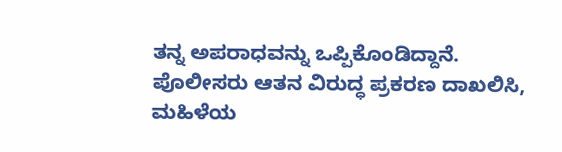ತನ್ನ ಅಪರಾಧವನ್ನು ಒಪ್ಪಿಕೊಂಡಿದ್ದಾನೆ.
ಪೊಲೀಸರು ಆತನ ವಿರುದ್ಧ ಪ್ರಕರಣ ದಾಖಲಿಸಿ, ಮಹಿಳೆಯ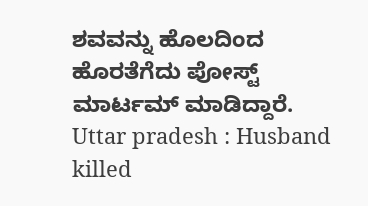ಶವವನ್ನು ಹೊಲದಿಂದ ಹೊರತೆಗೆದು ಪೋಸ್ಟ್ ಮಾರ್ಟಮ್ ಮಾಡಿದ್ದಾರೆ.
Uttar pradesh : Husband killed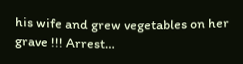his wife and grew vegetables on her grave !!! Arrest…